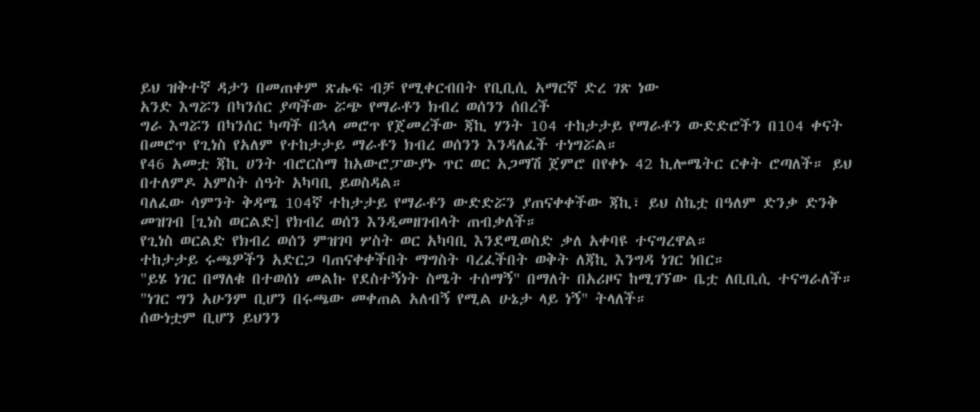ይህ ዝቅተኛ ዳታን በመጠቀም ጽሑፍ ብቻ የሚቀርብበት የቢቢሲ አማርኛ ድረ ገጽ ነው
አንድ እግሯን በካንሰር ያጣችው ሯጭ የማራቶን ክብረ ወሰንን ሰበረች
ግራ እግሯን በካንሰር ካጣች በኋላ መሮጥ የጀመረችው ጃኪ ሃንት 104 ተከታታይ የማራቶን ውድድሮችን በ104 ቀናት በመሮጥ የጊነስ የአለም የተከታታይ ማራቶን ክብረ ወሰንን እንዳለፈች ተነግሯል።
የ46 አመቷ ጃኪ ሀንት ብሮርስማ ከአውሮፓውያኑ ጥር ወር አጋማሽ ጀምሮ በየቀኑ 42 ኪሎሜትር ርቀት ሮጣለች። ይህ በተለምዶ አምስት ሰዓት አካባቢ ይወስዳል።
ባለፈው ሳምንት ቅዳሜ 104ኛ ተከታታይ የማራቶን ውድድሯን ያጠናቀቀችው ጃኪ፣ ይህ ስኬቷ በዓለም ድንቃ ድንቅ መዝገብ [ጊነስ ወርልድ] የክብረ ወሰን እንዲመዘገብላት ጠብቃለች።
የጊነስ ወርልድ የክብረ ወሰን ምዝገባ ሦስት ወር አካባቢ እንደሚወስድ ቃለ አቀባዩ ተናግረዋል።
ተከታታይ ሩጫዎችን አድርጋ ባጠናቀቀችበት ማግስት ባረፈችበት ወቅት ለጃኪ እንግዳ ነገር ነበር።
"ይሄ ነገር በማለቁ በተወሰነ መልኩ የደስተኝነት ስሜት ተሰማኝ" በማለት በአሪዞና ከሚገኘው ቤቷ ለቢቢሲ ተናግራለች።
"ነገር ግን አሁንም ቢሆን በሩጫው መቀጠል አለብኝ የሚል ሁኔታ ላይ ነኝ" ትላለች።
ሰውነቷም ቢሆን ይህንን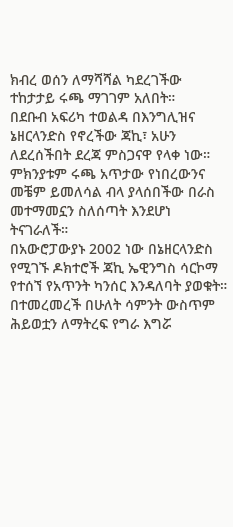ክብረ ወሰን ለማሻሻል ካደረገችው ተከታታይ ሩጫ ማገገም አለበት።
በደቡብ አፍሪካ ተወልዳ በእንግሊዝና ኔዘርላንድስ የኖረችው ጃኪ፣ አሁን ለደረሰችበት ደረጃ ምስጋናዋ የላቀ ነው። ምክንያቱም ሩጫ አጥታው የነበረውንና መቼም ይመለሳል ብላ ያላሰበችው በራስ መተማመኗን ስለሰጣት እንደሆነ ትናገራለች።
በአውሮፓውያኑ 2002 ነው በኔዘርላንድስ የሚገኙ ዶክተሮች ጃኪ ኤዊንግስ ሳርኮማ የተሰኘ የአጥንት ካንሰር እንዳለባት ያወቁት።
በተመረመረች በሁለት ሳምንት ውስጥም ሕይወቷን ለማትረፍ የግራ እግሯ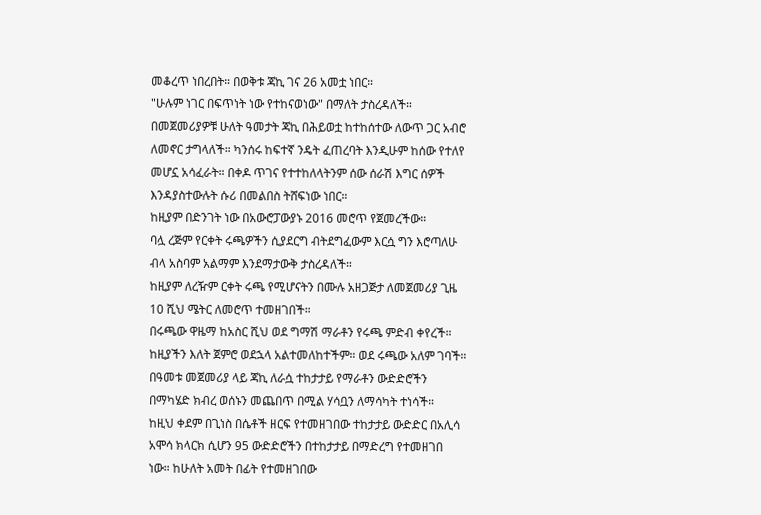መቆረጥ ነበረበት። በወቅቱ ጃኪ ገና 26 አመቷ ነበር።
"ሁሉም ነገር በፍጥነት ነው የተከናወነው" በማለት ታስረዳለች።
በመጀመሪያዎቹ ሁለት ዓመታት ጃኪ በሕይወቷ ከተከሰተው ለውጥ ጋር አብሮ ለመኖር ታግላለች። ካንሰሩ ከፍተኛ ንዴት ፈጠረባት እንዲሁም ከሰው የተለየ መሆኗ አሳፈራት። በቀዶ ጥገና የተተከለላትንም ሰው ሰራሽ እግር ሰዎች እንዳያስተውሉት ሱሪ በመልበስ ትሸፍነው ነበር።
ከዚያም በድንገት ነው በአውሮፓውያኑ 2016 መሮጥ የጀመረችው።
ባሏ ረጅም የርቀት ሩጫዎችን ሲያደርግ ብትደግፈውም እርሷ ግን እሮጣለሁ ብላ አስባም አልማም እንደማታውቅ ታስረዳለች።
ከዚያም ለረዥም ርቀት ሩጫ የሚሆናትን በሙሉ አዘጋጅታ ለመጀመሪያ ጊዜ 10 ሺህ ሜትር ለመሮጥ ተመዘገበች።
በሩጫው ዋዜማ ከአስር ሺህ ወደ ግማሽ ማራቶን የሩጫ ምድብ ቀየረች። ከዚያችን እለት ጀምሮ ወደኋላ አልተመለከተችም። ወደ ሩጫው አለም ገባች።
በዓመቱ መጀመሪያ ላይ ጃኪ ለራሷ ተከታታይ የማራቶን ውድድሮችን በማካሄድ ክብረ ወሰኑን መጨበጥ በሚል ሃሳቧን ለማሳካት ተነሳች።
ከዚህ ቀደም በጊነስ በሴቶች ዘርፍ የተመዘገበው ተከታታይ ውድድር በአሊሳ አሞሳ ክላርክ ሲሆን 95 ውድድሮችን በተከታታይ በማድረግ የተመዘገበ ነው። ከሁለት አመት በፊት የተመዘገበው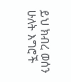ይህ ክብረ ወሰን ሁለት እግሮች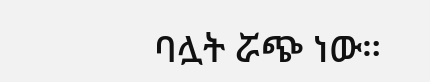ባሏት ሯጭ ነው።